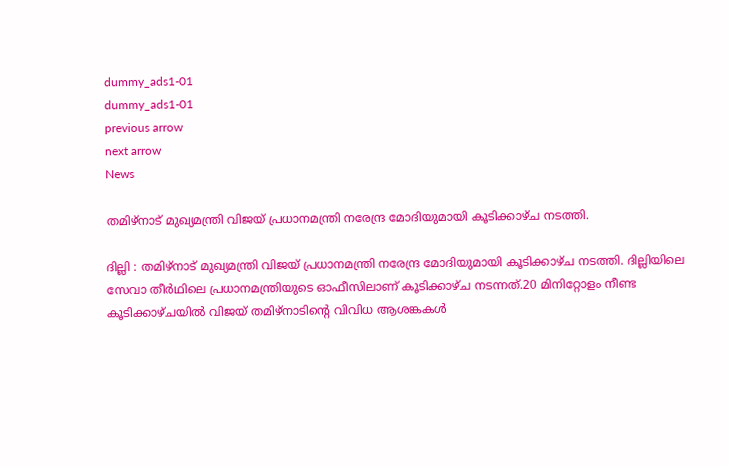dummy_ads1-01
dummy_ads1-01
previous arrow
next arrow
News

തമിഴ്നാട് മുഖ്യമന്ത്രി വിജയ് പ്രധാനമന്ത്രി നരേന്ദ്ര മോദിയുമായി കൂടിക്കാഴ്ച നടത്തി.

ദില്ലി : തമിഴ്നാട് മുഖ്യമന്ത്രി വിജയ് പ്രധാനമന്ത്രി നരേന്ദ്ര മോദിയുമായി കൂടിക്കാഴ്ച നടത്തി. ദില്ലിയിലെ സേവാ തീർഥിലെ പ്രധാനമന്ത്രിയുടെ ഓഫീസിലാണ് കൂടിക്കാഴ്ച നടന്നത്.20 മിനിറ്റോളം നീണ്ട കൂടിക്കാഴ്ചയില്‍ വിജയ് തമിഴ്നാടിൻ്റെ വിവിധ ആശങ്കകള്‍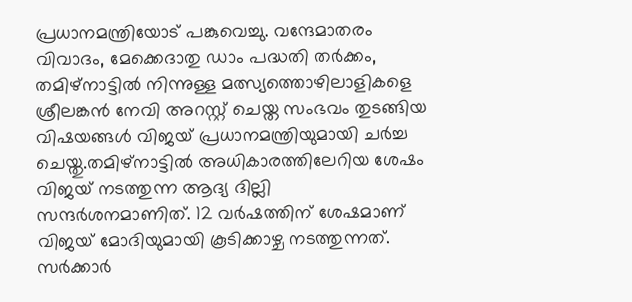പ്രധാനമന്ത്രിയോട് പങ്കുവെച്ചു. വന്ദേമാതരം വിവാദം, മേക്കെദാതു ഡാം പദ്ധതി തർക്കം, തമിഴ്നാട്ടില്‍ നിന്നുള്ള മത്സ്യത്തൊഴിലാളികളെ ശ്രീലങ്കൻ നേവി അറസ്റ്റ് ചെയ്ത സംഭവം തുടങ്ങിയ വിഷയങ്ങള്‍ വിജയ് പ്രധാനമന്ത്രിയുമായി ചർച്ച ചെയ്തു.തമിഴ്നാട്ടില്‍ അധികാരത്തിലേറിയ ശേഷം വിജയ് നടത്തുന്ന ആദ്യ ദില്ലി സന്ദർശനമാണിത്. 12 വർഷത്തിന് ശേഷമാണ് വിജയ് മോദിയുമായി കൂടിക്കാഴ്ച നടത്തുന്നത്. സർക്കാർ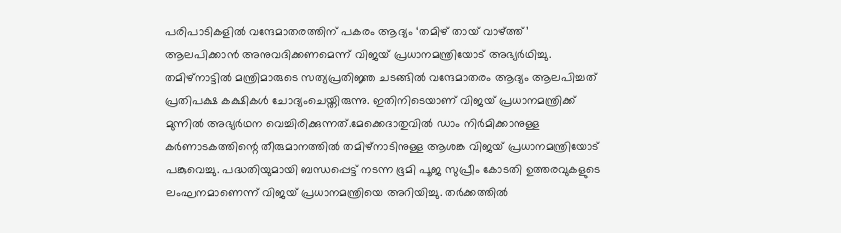പരിപാടികളില്‍ വന്ദേമാതരത്തിന് പകരം ആദ്യം ‘തമിഴ് തായ് വാഴ്ത്ത്’ ആലപിക്കാൻ അനുവദിക്കണമെന്ന് വിജയ് പ്രധാനമന്ത്രിയോട് അഭ്യർഥിച്ചു. തമിഴ്നാട്ടില്‍ മന്ത്രിമാരുടെ സത്യപ്രതിജ്ഞ ചടങ്ങില്‍ വന്ദേമാതരം ആദ്യം ആലപിച്ചത് പ്രതിപക്ഷ കക്ഷികള്‍ ചോദ്യംചെയ്തിരുന്നു. ഇതിനിടെയാണ് വിജയ് പ്രധാനമന്ത്രിക്ക് മുന്നില്‍ അഭ്യർഥന വെച്ചിരിക്കുന്നത്.മേക്കെദാതുവില്‍ ഡാം നിർമിക്കാനുള്ള കർണാടകത്തിന്റെ തീരുമാനത്തില്‍ തമിഴ്നാടിനുള്ള ആശങ്ക വിജയ് പ്രധാനമന്ത്രിയോട് പങ്കുവെച്ചു. പദ്ധതിയുമായി ബന്ധപ്പെട്ട് നടന്ന ഭൂമി പൂജ സുപ്രീം കോടതി ഉത്തരവുകളുടെ ലംഘനമാണെന്ന് വിജയ് പ്രധാനമന്ത്രിയെ അറിയിച്ചു. തർക്കത്തില്‍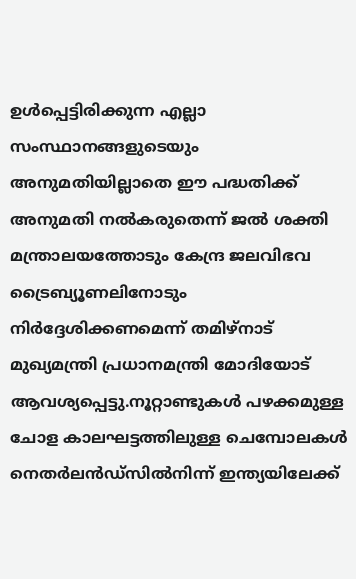ഉള്‍പ്പെട്ടിരിക്കുന്ന എല്ലാ സംസ്ഥാനങ്ങളുടെയും അനുമതിയില്ലാതെ ഈ പദ്ധതിക്ക് അനുമതി നല്‍കരുതെന്ന് ജല്‍ ശക്തി മന്ത്രാലയത്തോടും കേന്ദ്ര ജലവിഭവ ട്രൈബ്യൂണലിനോടും നിർദ്ദേശിക്കണമെന്ന് തമിഴ്‌നാട് മുഖ്യമന്ത്രി പ്രധാനമന്ത്രി മോദിയോട് ആവശ്യപ്പെട്ടു.നൂറ്റാണ്ടുകള്‍ പഴക്കമുള്ള ചോള കാലഘട്ടത്തിലുള്ള ചെമ്പോലകള്‍ നെതർലൻഡ്സില്‍നിന്ന് ഇന്ത്യയിലേക്ക്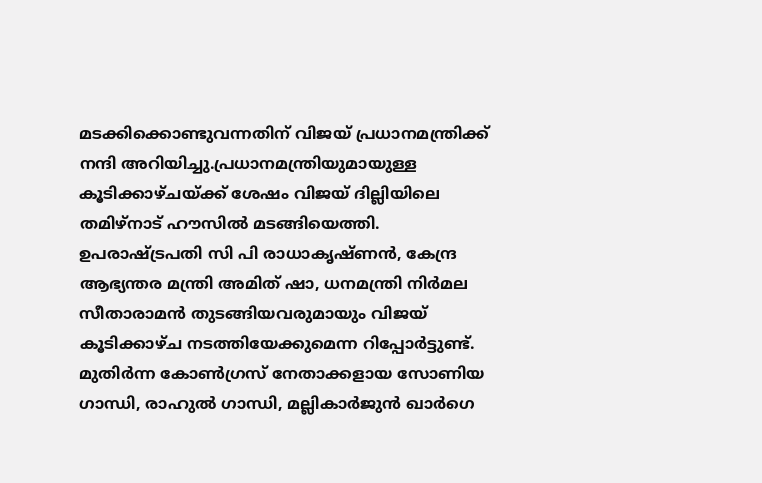മടക്കിക്കൊണ്ടുവന്നതിന് വിജയ് പ്രധാനമന്ത്രിക്ക് നന്ദി അറിയിച്ചു.പ്രധാനമന്ത്രിയുമായുള്ള കൂടിക്കാഴ്ചയ്ക്ക് ശേഷം വിജയ് ദില്ലിയിലെ തമിഴ്നാട് ഹൗസില്‍ മടങ്ങിയെത്തി. ഉപരാഷ്ട്രപതി സി പി രാധാകൃഷ്ണൻ, കേന്ദ്ര ആഭ്യന്തര മന്ത്രി അമിത് ഷാ, ധനമന്ത്രി നി‍ർമല സീതാരാമൻ തുടങ്ങിയവരുമായും വിജയ് കൂടിക്കാഴ്ച നടത്തിയേക്കുമെന്ന റിപ്പോ‍ർട്ടുണ്ട്. മുതി‍ർന്ന കോണ്‍ഗ്രസ് നേതാക്കളായ സോണിയ ഗാന്ധി, രാഹുല്‍ ഗാന്ധി, മല്ലികാ‍ർജുൻ ഖ‍ാർഗെ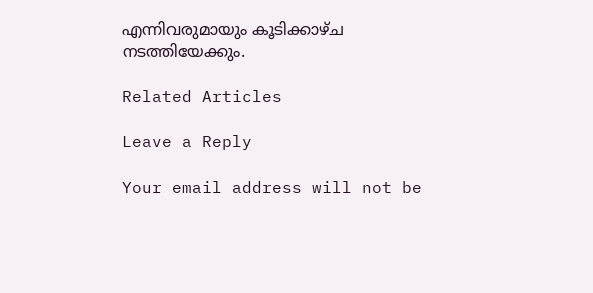എന്നിവരുമായും കൂടിക്കാഴ്ച നടത്തിയേക്കും.

Related Articles

Leave a Reply

Your email address will not be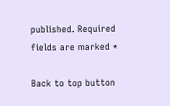published. Required fields are marked *

Back to top button